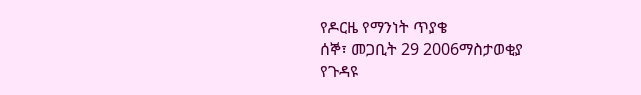የዶርዜ የማንነት ጥያቄ
ሰኞ፣ መጋቢት 29 2006ማስታወቂያ
የጉዳዩ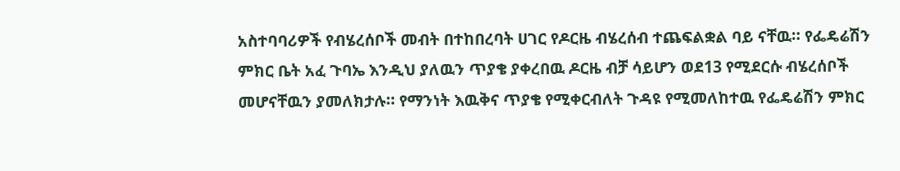አስተባባሪዎች የብሄረሰቦች መብት በተከበረባት ሀገር የዶርዜ ብሄረሰብ ተጨፍልቋል ባይ ናቸዉ። የፌዴሬሽን ምክር ቤት አፈ ጉባኤ እንዲህ ያለዉን ጥያቄ ያቀረበዉ ዶርዜ ብቻ ሳይሆን ወደ13 የሚደርሱ ብሄረሰቦች መሆናቸዉን ያመለክታሉ። የማንነት እዉቅና ጥያቄ የሚቀርብለት ጉዳዩ የሚመለከተዉ የፌዴሬሽን ምክር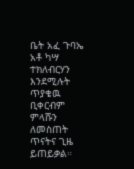ቤት አፈ ጉባኤ አቶ ካሣ ተክለብርሃን እንደሚሉት ጥያቄዉ ቢቀርብም ምላሹን ለመስጠት ጥናትና ጊዜ ይጠይቃል።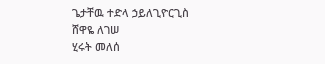ጌታቸዉ ተድላ ኃይለጊዮርጊስ
ሸዋዬ ለገሠ
ሂሩት መለሰ